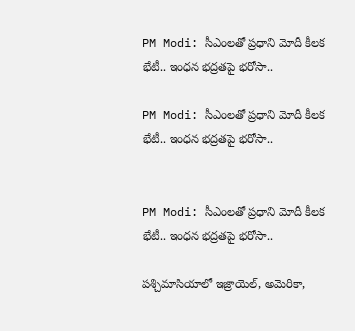PM Modi: సీఎంలతో ప్రధాని మోదీ కీలక భేటీ.. ఇంధన భద్రతపై భరోసా..

PM Modi: సీఎంలతో ప్రధాని మోదీ కీలక భేటీ.. ఇంధన భద్రతపై భరోసా..


PM Modi: సీఎంలతో ప్రధాని మోదీ కీలక భేటీ.. ఇంధన భద్రతపై భరోసా..

పశ్చిమాసియాలో ఇజ్రాయెల్, అమెరికా,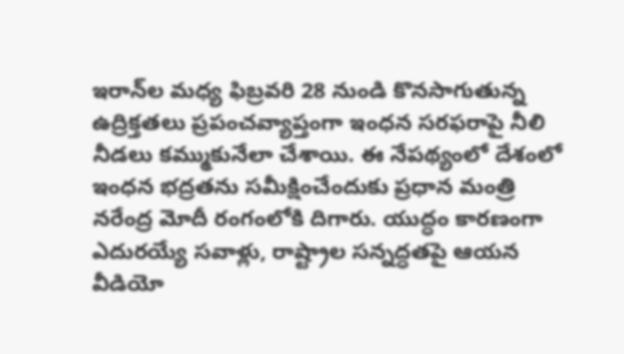ఇరాన్‌ల మధ్య ఫిబ్రవరి 28 నుండి కొనసాగుతున్న ఉద్రిక్తతలు ప్రపంచవ్యాప్తంగా ఇంధన సరఫరాపై నీలి నీడలు కమ్ముకునేలా చేశాయి. ఈ నేపథ్యంలో దేశంలో ఇంధన భద్రతను సమీక్షించేందుకు ప్రధాన మంత్రి నరేంద్ర మోదీ రంగంలోకి దిగారు. యుద్ధం కారణంగా ఎదురయ్యే సవాళ్లు, రాష్ట్రాల సన్నద్ధతపై ఆయన వీడియో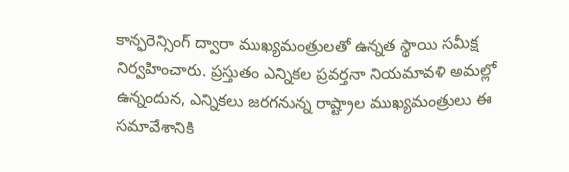కాన్ఫరెన్సింగ్ ద్వారా ముఖ్యమంత్రులతో ఉన్నత స్థాయి సమీక్ష నిర్వహించారు. ప్రస్తుతం ఎన్నికల ప్రవర్తనా నియమావళి అమల్లో ఉన్నందున, ఎన్నికలు జరగనున్న రాష్ట్రాల ముఖ్యమంత్రులు ఈ సమావేశానికి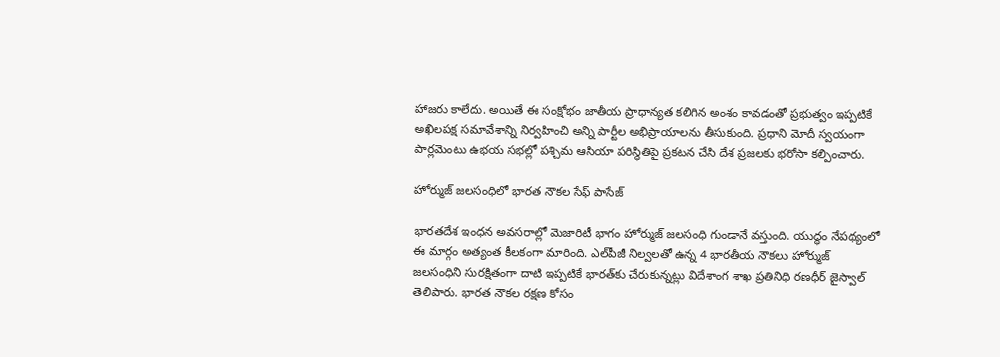హాజరు కాలేదు. అయితే ఈ సంక్షోభం జాతీయ ప్రాధాన్యత కలిగిన అంశం కావడంతో ప్రభుత్వం ఇప్పటికే అఖిలపక్ష సమావేశాన్ని నిర్వహించి అన్ని పార్టీల అభిప్రాయాలను తీసుకుంది. ప్రధాని మోదీ స్వయంగా పార్లమెంటు ఉభయ సభల్లో పశ్చిమ ఆసియా పరిస్థితిపై ప్రకటన చేసి దేశ ప్రజలకు భరోసా కల్పించారు.

హోర్ముజ్ జలసంధిలో భారత నౌకల సేఫ్ పాసేజ్

భారతదేశ ఇంధన అవసరాల్లో మెజారిటీ భాగం హోర్ముజ్ జలసంధి గుండానే వస్తుంది. యుద్ధం నేపథ్యంలో ఈ మార్గం అత్యంత కీలకంగా మారింది. ఎల్‌పీజీ నిల్వలతో ఉన్న 4 భారతీయ నౌకలు హోర్ముజ్ జలసంధిని సురక్షితంగా దాటి ఇప్పటికే భారత్‌కు చేరుకున్నట్లు విదేశాంగ శాఖ ప్రతినిధి రణధీర్ జైస్వాల్ తెలిపారు. భారత నౌకల రక్షణ కోసం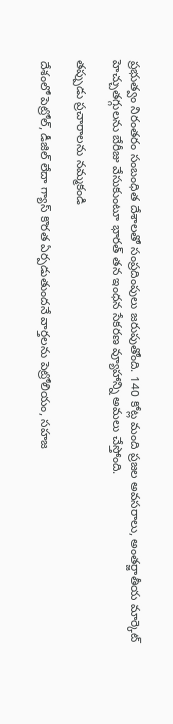ప్రభుత్వం నిరంతరం సంబంధిత దేశాలతో సంప్రదింపులు జరుపుతోంది. 140 కోట్ల మంది ప్రజల అవసరాలు, అంతర్జాతీయ మార్కెట్ హెచ్చుతగ్గులను బేరీజు వేసుకుంటూ భారత్ తన ఇంధన సేకరణ వ్యూహాన్ని అమలు చేస్తోంది.

తప్పుడు ప్రచారాలను నమ్మకండి

దేశంలో పెట్రోల్, డీజిల్ లేదా గ్యాస్ కొరత ఏర్పడుతుందనే వార్తలను పెట్రోలియం, సహజ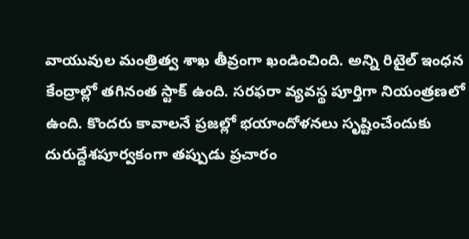వాయువుల మంత్రిత్వ శాఖ తీవ్రంగా ఖండించింది. అన్ని రిటైల్ ఇంధన కేంద్రాల్లో తగినంత స్టాక్ ఉంది. సరఫరా వ్యవస్థ పూర్తిగా నియంత్రణలో ఉంది. కొందరు కావాలనే ప్రజల్లో భయాందోళనలు సృష్టించేందుకు దురుద్దేశపూర్వకంగా తప్పుడు ప్రచారం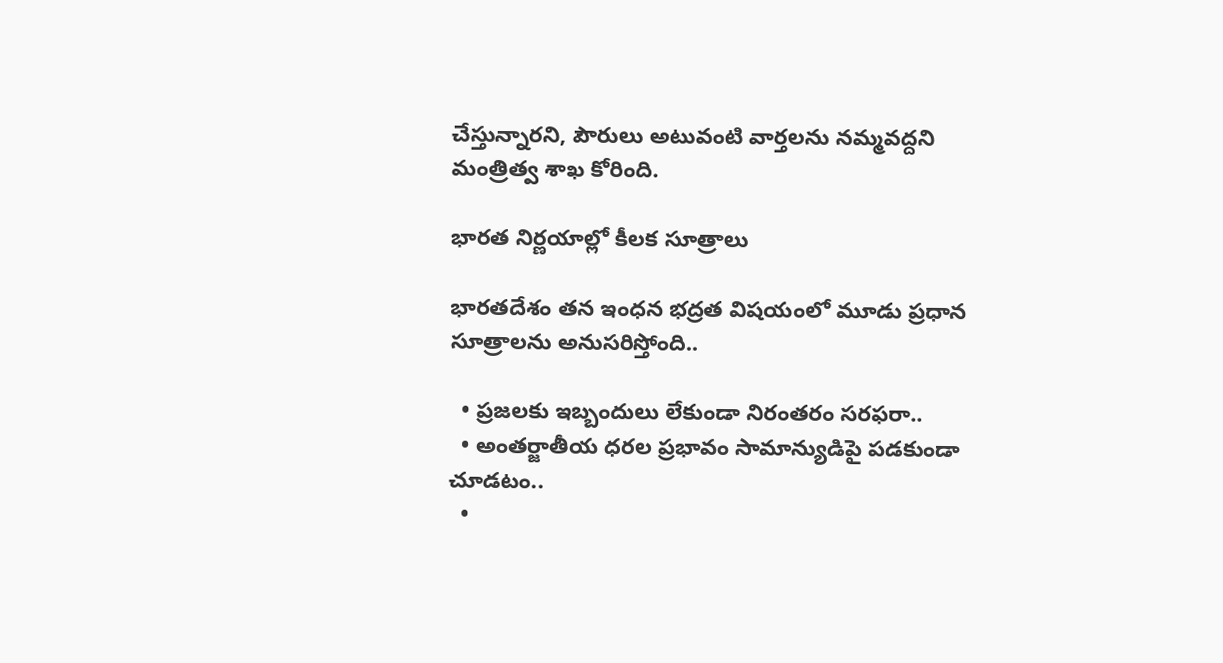చేస్తున్నారని, పౌరులు అటువంటి వార్తలను నమ్మవద్దని మంత్రిత్వ శాఖ కోరింది.

భారత నిర్ణయాల్లో కీలక సూత్రాలు

భారతదేశం తన ఇంధన భద్రత విషయంలో మూడు ప్రధాన సూత్రాలను అనుసరిస్తోంది..

  • ప్రజలకు ఇబ్బందులు లేకుండా నిరంతరం సరఫరా..
  • అంతర్జాతీయ ధరల ప్రభావం సామాన్యుడిపై పడకుండా చూడటం..
  •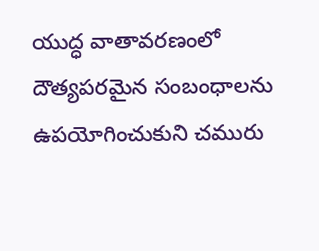యుద్ధ వాతావరణంలో దౌత్యపరమైన సంబంధాలను ఉపయోగించుకుని చమురు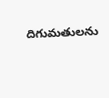దిగుమతులను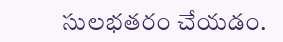సులభతరం చేయడం.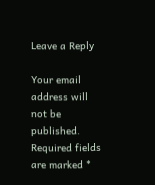Leave a Reply

Your email address will not be published. Required fields are marked *